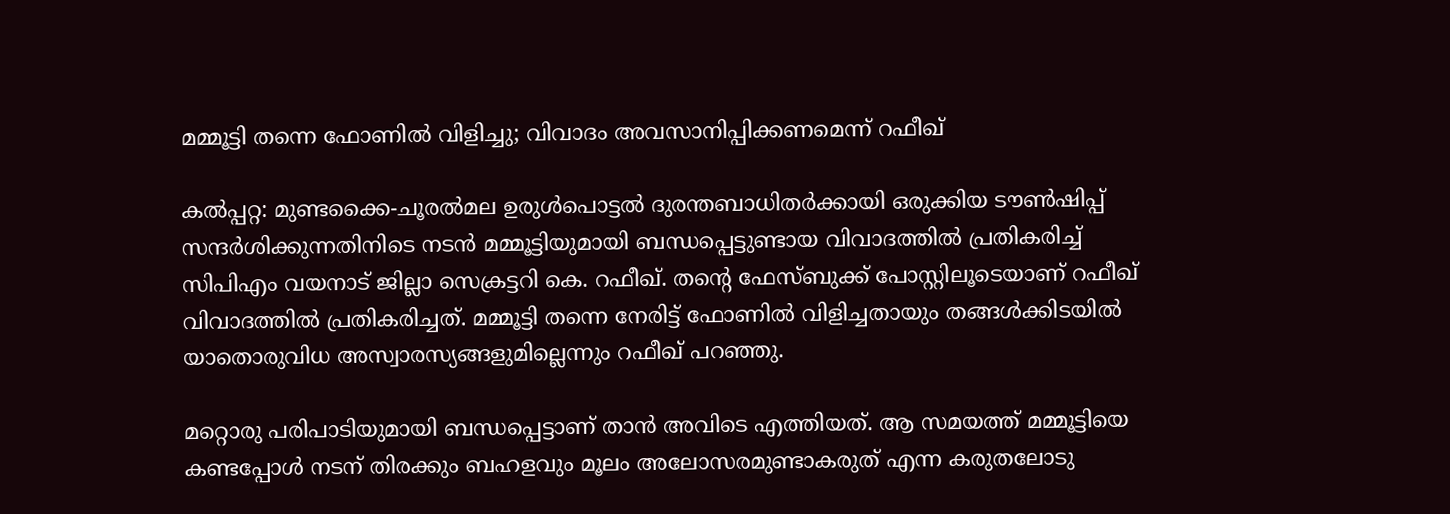മമ്മൂട്ടി തന്നെ ഫോണില്‍ വിളിച്ചു; വിവാദം അവസാനിപ്പിക്കണമെന്ന് റഫീഖ്

കല്‍പ്പറ്റ: മുണ്ടക്കൈ-ചൂരല്‍മല ഉരുള്‍പൊട്ടല്‍ ദുരന്തബാധിതര്‍ക്കായി ഒരുക്കിയ ടൗണ്‍ഷിപ്പ് സന്ദര്‍ശിക്കുന്നതിനിടെ നടന്‍ മമ്മൂട്ടിയുമായി ബന്ധപ്പെട്ടുണ്ടായ വിവാദത്തില്‍ പ്രതികരിച്ച് സിപിഎം വയനാട് ജില്ലാ സെക്രട്ടറി കെ. റഫീഖ്. തന്റെ ഫേസ്ബുക്ക് പോസ്റ്റിലൂടെയാണ് റഫീഖ് വിവാദത്തില്‍ പ്രതികരിച്ചത്. മമ്മൂട്ടി തന്നെ നേരിട്ട് ഫോണില്‍ വിളിച്ചതായും തങ്ങള്‍ക്കിടയില്‍ യാതൊരുവിധ അസ്വാരസ്യങ്ങളുമില്ലെന്നും റഫീഖ് പറഞ്ഞു.

മറ്റൊരു പരിപാടിയുമായി ബന്ധപ്പെട്ടാണ് താന്‍ അവിടെ എത്തിയത്. ആ സമയത്ത് മമ്മൂട്ടിയെ കണ്ടപ്പോള്‍ നടന് തിരക്കും ബഹളവും മൂലം അലോസരമുണ്ടാകരുത് എന്ന കരുതലോടു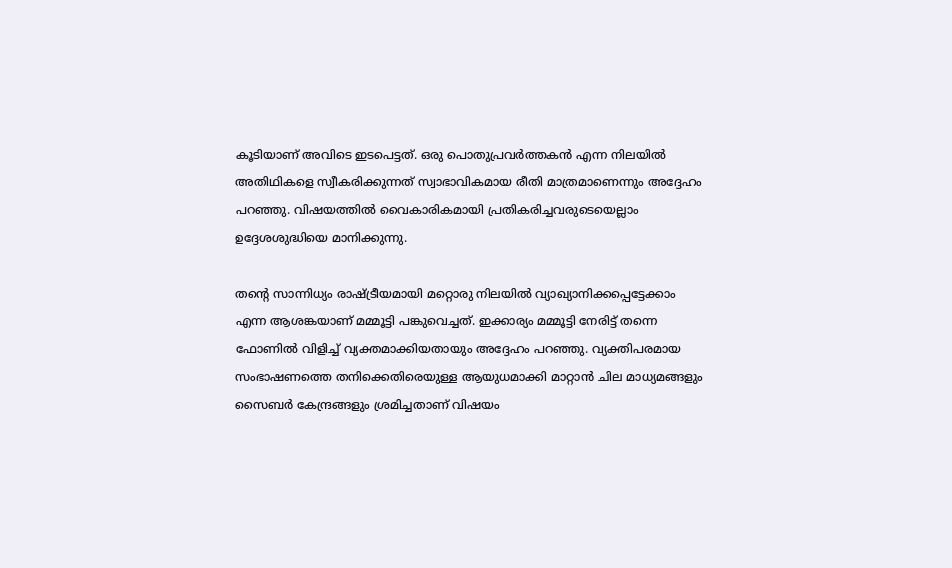കൂടിയാണ് അവിടെ ഇടപെട്ടത്. ഒരു പൊതുപ്രവര്‍ത്തകന്‍ എന്ന നിലയില്‍ അതിഥികളെ സ്വീകരിക്കുന്നത് സ്വാഭാവികമായ രീതി മാത്രമാണെന്നും അദ്ദേഹം പറഞ്ഞു. വിഷയത്തില്‍ വൈകാരികമായി പ്രതികരിച്ചവരുടെയെല്ലാം ഉദ്ദേശശുദ്ധിയെ മാനിക്കുന്നു.

തന്റെ സാന്നിധ്യം രാഷ്ട്രീയമായി മറ്റൊരു നിലയില്‍ വ്യാഖ്യാനിക്കപ്പെട്ടേക്കാം എന്ന ആശങ്കയാണ് മമ്മൂട്ടി പങ്കുവെച്ചത്. ഇക്കാര്യം മമ്മൂട്ടി നേരിട്ട് തന്നെ ഫോണില്‍ വിളിച്ച് വ്യക്തമാക്കിയതായും അദ്ദേഹം പറഞ്ഞു. വ്യക്തിപരമായ സംഭാഷണത്തെ തനിക്കെതിരെയുള്ള ആയുധമാക്കി മാറ്റാന്‍ ചില മാധ്യമങ്ങളും സൈബര്‍ കേന്ദ്രങ്ങളും ശ്രമിച്ചതാണ് വിഷയം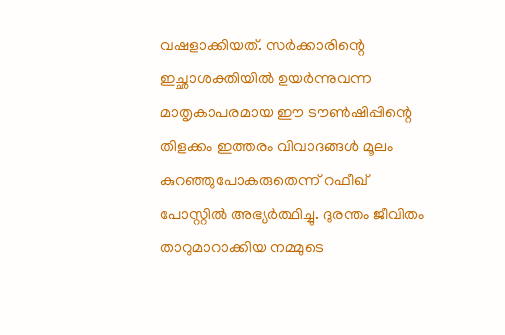വഷളാക്കിയത്. സര്‍ക്കാരിന്റെ ഇച്ഛാശക്തിയില്‍ ഉയര്‍ന്നുവന്ന മാതൃകാപരമായ ഈ ടൗണ്‍ഷിപ്പിന്റെ തിളക്കം ഇത്തരം വിവാദങ്ങള്‍ മൂലം കുറഞ്ഞുപോകരുതെന്ന് റഫീഖ് പോസ്റ്റില്‍ അഭ്യര്‍ത്ഥിച്ചു. ദുരന്തം ജീവിതം താറുമാറാക്കിയ നമ്മുടെ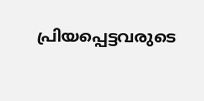പ്രിയപ്പെട്ടവരുടെ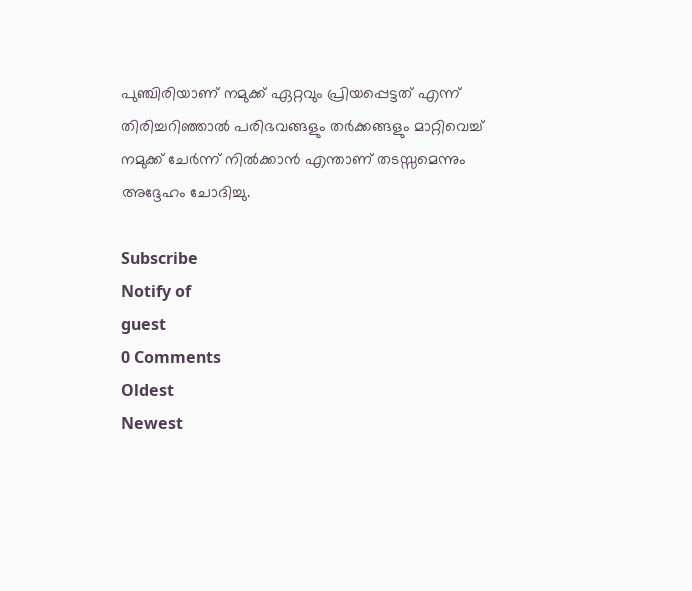പുഞ്ചിരിയാണ് നമുക്ക് ഏറ്റവും പ്രിയപ്പെട്ടത് എന്ന് തിരിച്ചറിഞ്ഞാല്‍ പരിഭവങ്ങളും തര്‍ക്കങ്ങളും മാറ്റിവെച്ച് നമുക്ക് ചേര്‍ന്ന് നില്‍ക്കാന്‍ എന്താണ് തടസ്സമെന്നും അദ്ദേഹം ചോദിച്ചു.

Subscribe
Notify of
guest
0 Comments
Oldest
Newest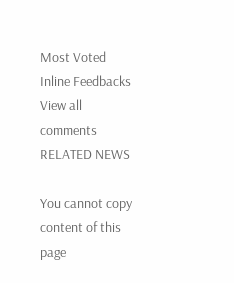Most Voted
Inline Feedbacks
View all comments
RELATED NEWS

You cannot copy content of this page